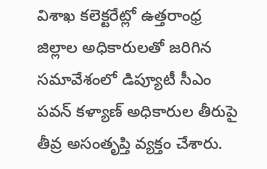విశాఖ కలెక్టరేట్లో ఉత్తరాంధ్ర జిల్లాల అధికారులతో జరిగిన సమావేశంలో డిప్యూటీ సీఎం పవన్ కళ్యాణ్ అధికారుల తీరుపై తీవ్ర అసంతృప్తి వ్యక్తం చేశారు.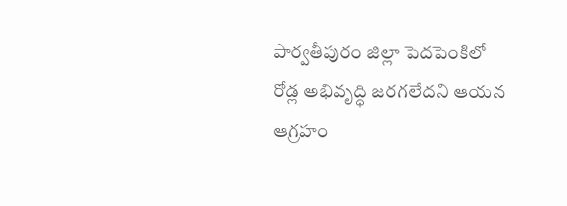పార్వతీపురం జిల్లా పెదపెంకిలో రోడ్ల అభివృద్ధి జరగలేదని ఆయన ఆగ్రహం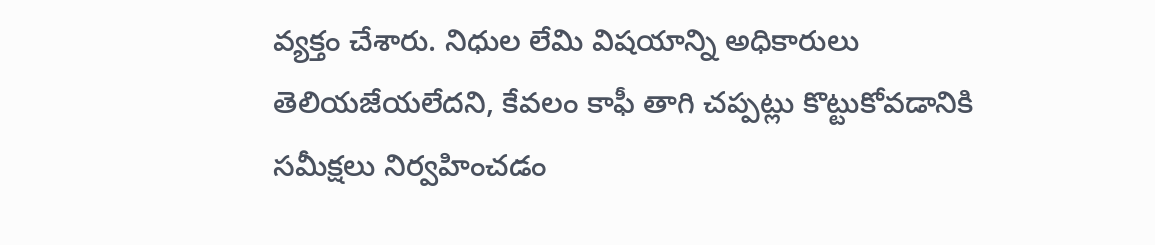వ్యక్తం చేశారు. నిధుల లేమి విషయాన్ని అధికారులు తెలియజేయలేదని, కేవలం కాఫీ తాగి చప్పట్లు కొట్టుకోవడానికి సమీక్షలు నిర్వహించడం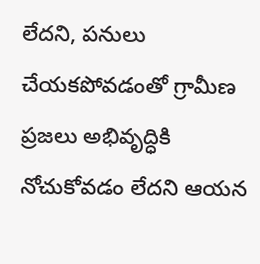లేదని, పనులు చేయకపోవడంతో గ్రామీణ ప్రజలు అభివృద్ధికి నోచుకోవడం లేదని ఆయన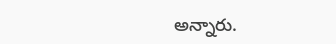అన్నారు.